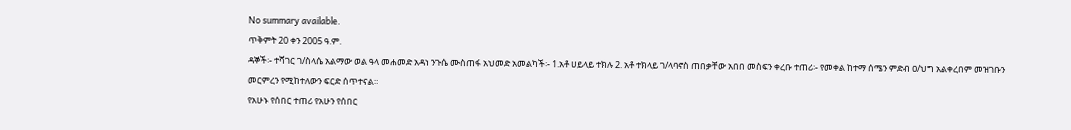No summary available.
ጥቅምት 20 ቀን 2005 ዓ.ም.
ዳኞች፡- ተሻገር ገ/ስላሴ አልማው ወል ዓላ መሐመድ አዳነ ንጉሴ ሙስጠፋ አህመድ አመልካች፡- 1.አቶ ሀይላይ ተክሉ 2. አቶ ተክላይ ገ/ላባኖስ ጠበቃቸው አበበ መስፍን ቀረቡ ተጠሪ፡- የመቀል ከተማ ሰሜን ምድብ ዐ/ህግ አልቀረበም መዝገቡን መርምረን የሚከተለውን ፍርድ ሰጥተናል።
የአሁኑ የሰበር ተጠሪ የአሁን የሰበር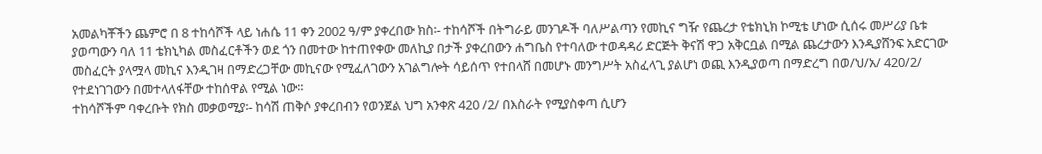አመልካቾችን ጨምሮ በ 8 ተከሳሾች ላይ ነሐሴ 11 ቀን 2002 ዓ/ም ያቀረበው ክስ፡- ተከሳሾች በትግራይ መንገዶች ባለሥልጣን የመኪና ግዥ የጨረታ የቴክኒክ ኮሚቴ ሆነው ሲሰሩ መሥሪያ ቤቱ ያወጣውን ባለ 11 ቴክኒካል መስፈርቶችን ወደ ጎን በመተው ከተጠየቀው መለኪያ በታች ያቀረበውን ሐግቤስ የተባለው ተወዳዳሪ ድርጅት ቅናሽ ዋጋ አቅርቧል በሚል ጨረታውን እንዲያሸንፍ አድርገው መስፈርት ያላሟላ መኪና እንዲገዛ በማድረጋቸው መኪናው የሚፈለገውን አገልግሎት ሳይሰጥ የተበላሸ በመሆኑ መንግሥት አስፈላጊ ያልሆነ ወጪ እንዲያወጣ በማድረግ በወ/ህ/አ/ 420/2/ የተደነገገውን በመተላለፋቸው ተከሰዋል የሚል ነው።
ተከሳሾችም ባቀረቡት የክስ መቃወሚያ፡- ከሳሽ ጠቅሶ ያቀረበብን የወንጀል ህግ አንቀጽ 420 /2/ በእስራት የሚያስቀጣ ሲሆን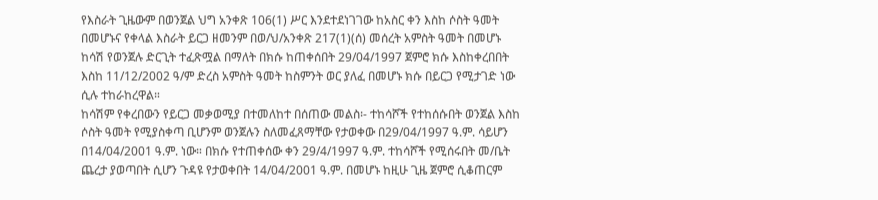የእስራት ጊዜውም በወንጀል ህግ አንቀጽ 106(1) ሥር እንደተደነገገው ከአስር ቀን እስከ ሶስት ዓመት በመሆኑና የቀላል እስራት ይርጋ ዘመንም በወ/ህ/አንቀጽ 217(1)(ሰ) መሰረት አምስት ዓመት በመሆኑ ከሳሽ የወንጀሉ ድርጊት ተፈጽሟል በማለት በክሱ ከጠቀሰበት 29/04/1997 ጀምሮ ክሱ እስከቀረበበት እስከ 11/12/2002 ዓ/ም ድረስ አምስት ዓመት ከስምንት ወር ያለፈ በመሆኑ ክሱ በይርጋ የሚታገድ ነው ሲሉ ተከራከረዋል።
ከሳሽም የቀረበውን የይርጋ መቃወሚያ በተመለከተ በሰጠው መልስ፡- ተከሳሾች የተከሰሱበት ወንጀል እስከ ሶስት ዓመት የሚያስቀጣ ቢሆንም ወንጀሉን ስለመፈጸማቸው የታወቀው በ29/04/1997 ዓ.ም. ሳይሆን በ14/04/2001 ዓ.ም. ነው። በክሱ የተጠቀሰው ቀን 29/4/1997 ዓ.ም. ተከሳሾች የሚሰሩበት መ/ቤት ጨረታ ያወጣበት ሲሆን ጉዳዩ የታወቀበት 14/04/2001 ዓ.ም. በመሆኑ ከዚሁ ጊዜ ጀምሮ ሲቆጠርም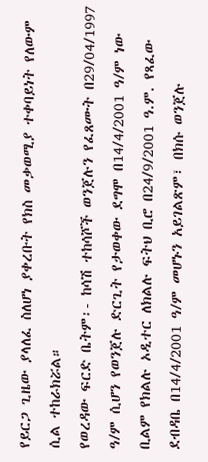የይርጋ ጊዜው ያላለፈ ስለሆነ ያቀረቡት የክስ መቃወሚያ ተቀባይነት የለውም ሲል ተከራክሯል።
የወረዳው ፍርድ ቤትም፡- ከሳሽ ተከሳሾች ወንጀሉን የፈጸሙት በ29/04/1997 ዓ/ም ሲሆን የወንጀሉ ድርጊት የታወቀው ደግሞ በ14/4/2001 ዓ/ም ነው ቢልም የክልሉ ኦዲተር ለክልሉ ፍትህ ቢሮ በ24/9/2001 ዓ.ም. የጻፈው ደብዳቤ በ14/4/2001 ዓ/ም መሆኑን አይገልጽም፣ በክሱ ወንጀሉ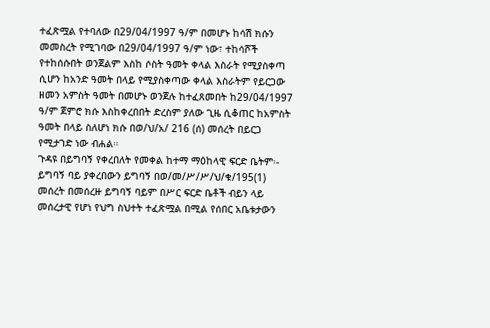ተፈጽሟል የተባለው በ29/04/1997 ዓ/ም በመሆኑ ከሳሽ ክሱን መመስረት የሚገባው በ29/04/1997 ዓ/ም ነው፣ ተከሳሾች የተከሰሱበት ወንጀልም እስከ ሶስት ዓመት ቀላል እስራት የሚያስቀጣ ሲሆን ከአንድ ዓመት በላይ የሚያስቀጣው ቀላል እስራትም የይርጋው ዘመን አምስት ዓመት በመሆኑ ወንጀሉ ከተፈጸመበት ከ29/04/1997 ዓ/ም ጀምሮ ክሱ እስከቀረበበት ድረስም ያለው ጊዜ ሲቆጠር ከአምስት ዓመት በላይ ስለሆነ ክሱ በወ/ህ/አ/ 216 (ሰ) መሰረት በይርጋ የሚታገድ ነው ብሐል።
ጉዳዩ በይግባኝ የቀረበለት የመቀል ከተማ ማዕከላዊ ፍርድ ቤትም፡- ይግባኝ ባይ ያቀረበውን ይግባኝ በወ/መ/ሥ/ሥ/ህ/ቁ/195(1) መሰረት በመሰረዙ ይግባኝ ባይም በሥር ፍርድ ቤቶች ብይን ላይ መሰረታዊ የሆነ የህግ ስህተት ተፈጽሟል በሚል የሰበር አቤቱታውን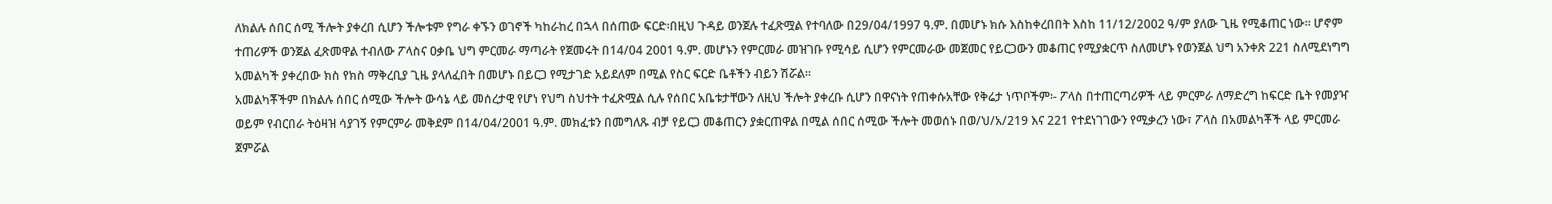ለክልሉ ሰበር ሰሚ ችሎት ያቀረበ ሲሆን ችሎቱም የግራ ቀኙን ወገኖች ካከራከረ በኋላ በሰጠው ፍርድ፡በዚህ ጉዳይ ወንጀሉ ተፈጽሟል የተባለው በ29/04/1997 ዓ.ም. በመሆኑ ክሱ እስከቀረበበት እስከ 11/12/2002 ዓ/ም ያለው ጊዜ የሚቆጠር ነው። ሆኖም ተጠሪዎች ወንጀል ፈጽመዋል ተብለው ፖላስና ዐቃቤ ህግ ምርመራ ማጣራት የጀመሩት በ14/04 2001 ዓ.ም. መሆኑን የምርመራ መዝገቡ የሚሳይ ሲሆን የምርመራው መጀመር የይርጋውን መቆጠር የሚያቋርጥ ስለመሆኑ የወንጀል ህግ አንቀጽ 221 ስለሚደነግግ አመልካች ያቀረበው ክስ የክስ ማቅረቢያ ጊዜ ያላለፈበት በመሆኑ በይርጋ የሚታገድ አይደለም በሚል የስር ፍርድ ቤቶችን ብይን ሽሯል።
አመልካቾችም በክልሉ ሰበር ሰሚው ችሎት ውሳኔ ላይ መሰረታዊ የሆነ የህግ ስህተት ተፈጽሟል ሲሉ የሰበር አቤቱታቸውን ለዚህ ችሎት ያቀረቡ ሲሆን በዋናነት የጠቀሱአቸው የቅሬታ ነጥቦችም፡- ፖላስ በተጠርጣሪዎች ላይ ምርምራ ለማድረግ ከፍርድ ቤት የመያዣ ወይም የብርበራ ትዕዛዝ ሳያገኝ የምርምራ መቅደም በ14/04/2001 ዓ.ም. መክፈቱን በመግለጹ ብቻ የይርጋ መቆጠርን ያቋርጠዋል በሚል ሰበር ሰሚው ችሎት መወሰኑ በወ/ህ/አ/219 እና 221 የተደነገገውን የሚቃረን ነው፣ ፖላስ በአመልካቾች ላይ ምርመራ ጀምሯል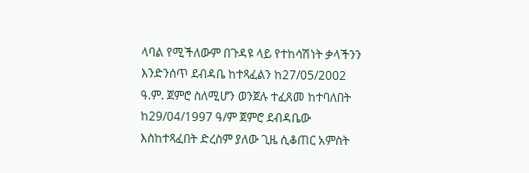ላባል የሚችለውም በጉዳዩ ላይ የተከሳሽነት ቃላችንን እንድንሰጥ ደብዳቤ ከተጻፈልን ከ27/05/2002 ዓ.ም. ጀምሮ ስለሚሆን ወንጀሉ ተፈጸመ ከተባለበት ከ29/04/1997 ዓ/ም ጀምሮ ደብዳቤው እስከተጻፈበት ድረስም ያለው ጊዜ ሲቆጠር አምስት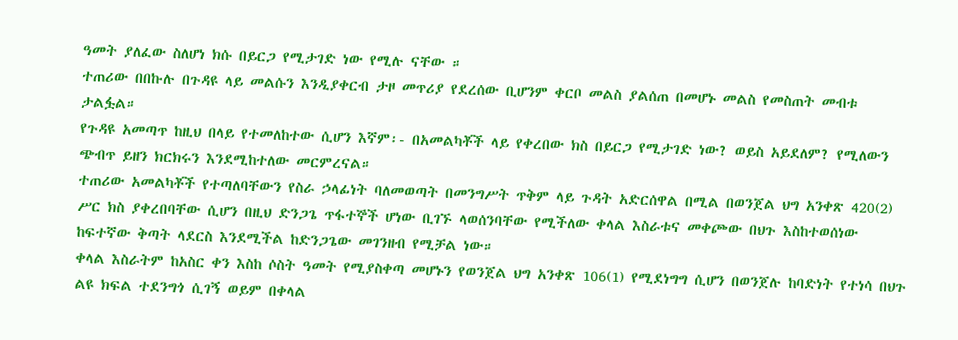ዓመት ያለፈው ስለሆነ ክሱ በይርጋ የሚታገድ ነው የሚሉ ናቸው ።
ተጠሪው በበኩሉ በጉዳዩ ላይ መልሱን እንዲያቀርብ ታዞ መጥሪያ የደረሰው ቢሆንም ቀርቦ መልስ ያልሰጠ በመሆኑ መልስ የመስጠት መብቱ ታልፏል።
የጉዳዩ አመጣጥ ከዚህ በላይ የተመለከተው ሲሆን እኛም፡- በአመልካቾች ላይ የቀረበው ክስ በይርጋ የሚታገድ ነው? ወይስ አይደለም? የሚለውን ጭብጥ ይዘን ክርክሩን እንደሚከተለው መርምረናል።
ተጠሪው አመልካቾች የተጣለባቸውን የስራ ኃላፊነት ባለመወጣት በመንግሥት ጥቅም ላይ ጉዳት አድርሰዋል በሚል በወንጀል ህግ አንቀጽ 420(2) ሥር ክስ ያቀረበባቸው ሲሆን በዚህ ድንጋጌ ጥፋተኞች ሆነው ቢገኙ ላወሰንባቸው የሚችለው ቀላል እስራቱና መቀጮው በህጉ እስከተወሰነው ከፍተኛው ቅጣት ላደርስ እንደሚችል ከድንጋጌው መገንዘብ የሚቻል ነው።
ቀላል እስራትም ከአስር ቀን እስከ ሶስት ዓመት የሚያስቀጣ መሆኑን የወንጀል ህግ አንቀጽ 106(1) የሚደነግግ ሲሆን በወንጀሉ ከባድነት የተነሳ በህጉ ልዩ ክፍል ተደንግጎ ሲገኝ ወይም በቀላል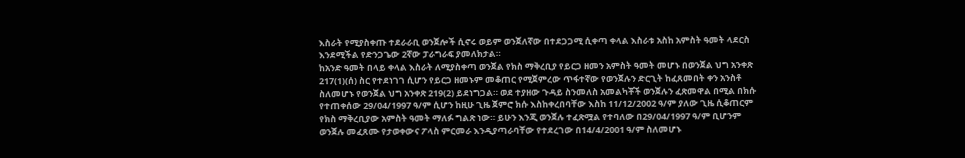እስራት የሚያስቀጡ ተደራራቢ ወንጀሎች ሲኖሩ ወይም ወንጀለኛው በተደጋጋሚ ሲቀጣ ቀላል እስራቱ አስከ አምስት ዓመት ላደርስ እንደሚችል የድንጋጌው 2ኛው ፓራግራፍ ያመለክታል።
ከአንድ ዓመት በላይ ቀላል እስራት ለሚያስቀጣ ወንጀል የክስ ማቅረቢያ የይርጋ ዘመን አምስት ዓመት መሆኑ በወንጀል ህግ አንቀጽ 217(1)(ሰ) ስር የተደነገገ ሲሆን የይርጋ ዘመኑም መቆጠር የሚጀምረው ጥፋተኛው የወንጀሉን ድርጊት ከፈጸመበት ቀን አንስቶ ስለመሆኑ የወንጀል ህግ አንቀጽ 219(2) ይደነግጋል። ወደ ተያዘው ጉዳይ ስንመለስ አመልካቾች ወንጀሉን ፈጽመዋል በሚል በክሱ የተጠቀሰው 29/04/1997 ዓ/ም ሲሆን ከዚሁ ጊዜ ጀምሮ ክሱ እስከቀረበባቸው እስከ 11/12/2002 ዓ/ም ያለው ጊዜ ሲቆጠርም የክስ ማቅረቢያው አምስት ዓመት ማለፉ ግልጽ ነው። ይሁን እንጂ ወንጀሉ ተፈጽሟል የተባለው በ29/04/1997 ዓ/ም ቢሆንም ወንጀሉ መፈጸሙ የታወቀውና ፖላስ ምርመራ እንዲያጣራባቸው የተደረገው በ14/4/2001 ዓ/ም ስለመሆኑ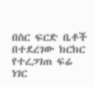በስር ፍርድ ቤቶች በተደረገው ክርክር የተረጋገጠ ፍሬ ነገር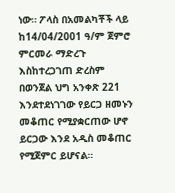ነው። ፖላስ በአመልካቾች ላይ ከ14/04/2001 ዓ/ም ጀምሮ ምርመራ ማድረጉ እስከተረጋገጠ ድረስም በወንጀል ህግ አንቀጽ 221 እንደተደነገገው የይርጋ ዘመኑን መቆጠር የሚያቋርጠው ሆኖ ይርጋው እንደ አዲስ መቆጠር የሚጀምር ይሆናል።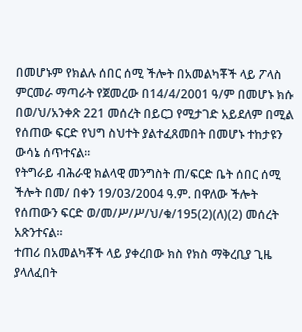በመሆኑም የክልሉ ሰበር ሰሚ ችሎት በአመልካቾች ላይ ፖላስ ምርመራ ማጣራት የጀመረው በ14/4/2001 ዓ/ም በመሆኑ ክሱ በወ/ህ/አንቀጽ 221 መሰረት በይርጋ የሚታገድ አይደለም በሚል የሰጠው ፍርድ የህግ ስህተት ያልተፈጸመበት በመሆኑ ተከታዩን ውሳኔ ሰጥተናል።
የትግራይ ብሕራዊ ክልላዊ መንግስት ጠ/ፍርድ ቤት ሰበር ሰሚ ችሎት በመ/ በቀን 19/03/2004 ዓ.ም. በዋለው ችሎት የሰጠውን ፍርድ ወ/መ/ሥ/ሥ/ህ/ቁ/195(2)(ለ)(2) መሰረት አጽንተናል።
ተጠሪ በአመልካቾች ላይ ያቀረበው ክስ የክስ ማቅረቢያ ጊዜ ያላለፈበት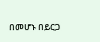በመሆኑ በይርጋ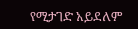የሚታገድ አይደለም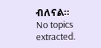ብለናል።
No topics extracted.